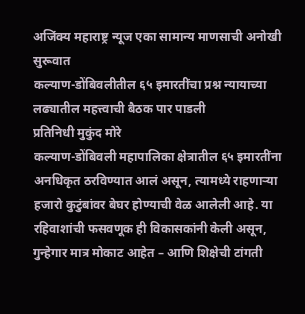अजिंक्य महाराष्ट्र न्यूज एका सामान्य माणसाची अनोखी सुरूवात
कल्याण-डोंबिवलीतील ६५ इमारतींचा प्रश्न न्यायाच्या लढ्यातील महत्त्वाची बैठक पार पाडली
प्रतिनिधी मुकुंद मोरे
कल्याण-डोंबिवली महापालिका क्षेत्रातील ६५ इमारतींना अनधिकृत ठरविण्यात आलं असून, त्यामध्ये राहणाऱ्या हजारो कुटुंबांवर बेघर होण्याची वेळ आलेली आहे. या रहिवाशांची फसवणूक ही विकासकांनी केली असून, गुन्हेगार मात्र मोकाट आहेत – आणि शिक्षेची टांगती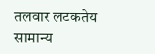तलवार लटकतेय सामान्य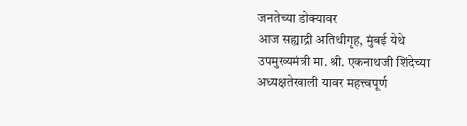जनतेच्या डोक्यावर
आज सह्याद्री अतिथीगृह, मुंबई येथे उपमुख्यमंत्री मा. श्री. एकनाथजी शिंदेच्या अध्यक्षतेखाली यावर महत्त्वपूर्ण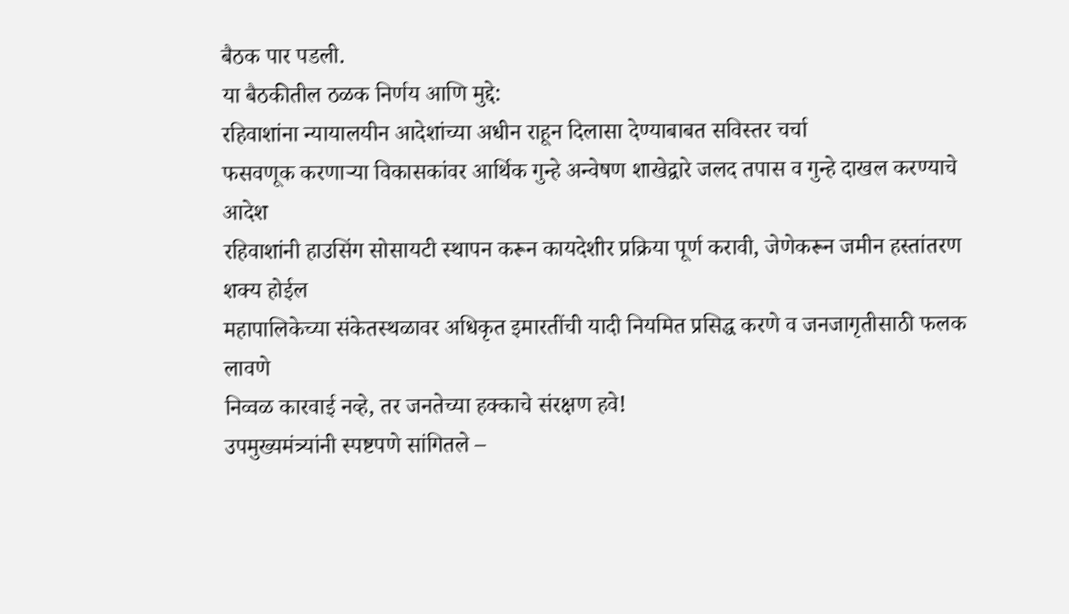बैठक पार पडली.
या बैठकीतील ठळक निर्णय आणि मुद्दे:
रहिवाशांना न्यायालयीन आदेशांच्या अधीन राहून दिलासा देण्याबाबत सविस्तर चर्चा
फसवणूक करणाऱ्या विकासकांवर आर्थिक गुन्हे अन्वेषण शाखेद्वारे जलद तपास व गुन्हे दाखल करण्याचे आदेश
रहिवाशांनी हाउसिंग सोसायटी स्थापन करून कायदेशीर प्रक्रिया पूर्ण करावी, जेणेकरून जमीन हस्तांतरण शक्य होईल
महापालिकेच्या संकेतस्थळावर अधिकृत इमारतींची यादी नियमित प्रसिद्ध करणे व जनजागृतीसाठी फलक लावणे
निव्वळ कारवाई नव्हे, तर जनतेच्या हक्काचे संरक्षण हवे!
उपमुख्यमंत्र्यांनी स्पष्टपणे सांगितले –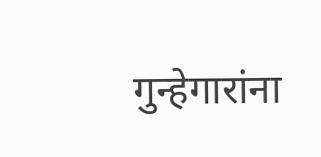गुन्हेगारांना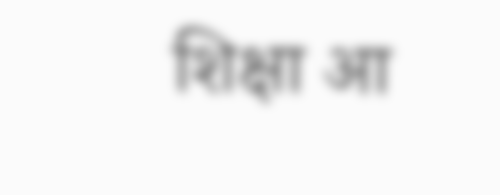शिक्षा आ